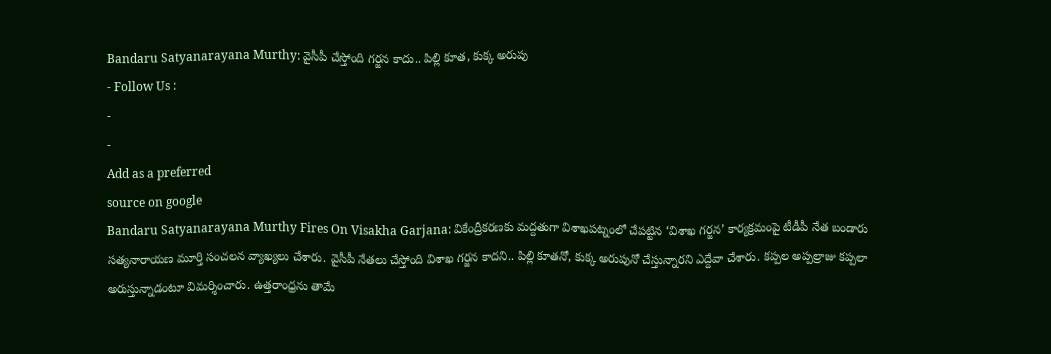Bandaru Satyanarayana Murthy: వైసీపీ చేస్తోంది గర్జన కాదు.. పిల్లి కూత, కుక్క అరుపు
- Follow Us :
-
-
Add as a preferred
source on google
Bandaru Satyanarayana Murthy Fires On Visakha Garjana: వికేంద్రీకరణకు మద్దతుగా విశాఖపట్నంలో చేపట్టిన ‘విశాఖ గర్జన’ కార్యక్రమంపై టీడీపీ నేత బండారు సత్యనారాయణ మూర్తి సంచలన వ్యాఖ్యలు చేశారు. వైసీపీ నేతలు చేస్తోంది విశాఖ గర్జన కాదని.. పిల్లి కూతనో, కుక్క అరుపునో చేస్తున్నారని ఎద్దేవా చేశారు. కప్పల అప్పల్రాజు కప్పలా అరుస్తున్నాడంటూ విమర్శించారు. ఉత్తరాంధ్రను తామే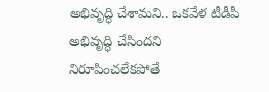అభివృద్ధి చేశామని.. ఒకవేళ టీడీపీ అభివృద్ధి చేసిందని నిరూపించలేకపోతే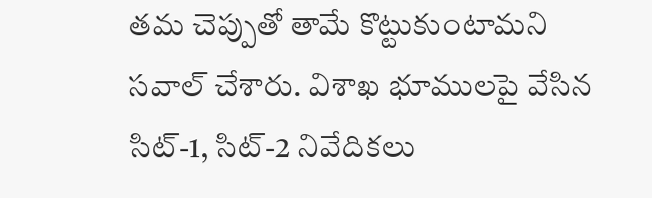తమ చెప్పుతో తామే కొట్టుకుంటామని సవాల్ చేశారు. విశాఖ భూములపై వేసిన సిట్-1, సిట్-2 నివేదికలు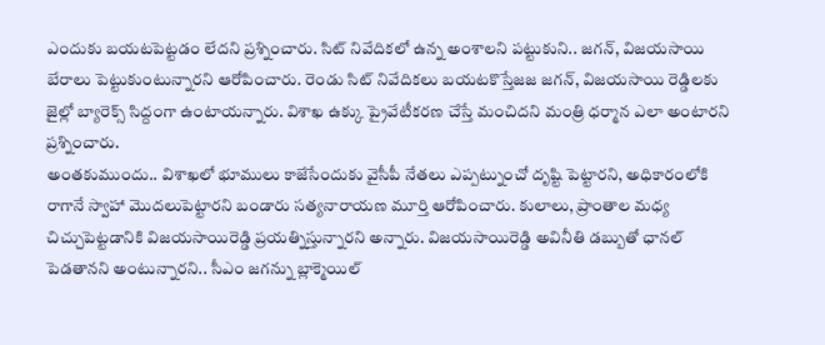ఎందుకు బయటపెట్టడం లేదని ప్రశ్నించారు. సిట్ నివేదికలో ఉన్న అంశాలని పట్టుకుని.. జగన్, విజయసాయి బేరాలు పెట్టుకుంటున్నారని ఆరోపించారు. రెండు సిట్ నివేదికలు బయటకొస్తేజజ జగన్, విజయసాయి రెడ్డిలకు జైల్లో బ్యారెక్స్ సిద్దంగా ఉంటాయన్నారు. విశాఖ ఉక్కు ప్రైవేటీకరణ చేస్తే మంచిదని మంత్రి ధర్మాన ఎలా అంటారని ప్రశ్నించారు.
అంతకుముందు.. విశాఖలో భూములు కాజేసేందుకు వైసీపీ నేతలు ఎప్పట్నుంచో దృష్టి పెట్టారని, అధికారంలోకి రాగానే స్వాహా మొదలుపెట్టారని బండారు సత్యనారాయణ మూర్తి ఆరోపించారు. కులాలు, ప్రాంతాల మధ్య చిచ్చుపెట్టడానికి విజయసాయిరెడ్డి ప్రయత్నిస్తున్నారని అన్నారు. విజయసాయిరెడ్డి అవినీతి డబ్బుతో ఛానల్ పెడతానని అంటున్నారని.. సీఎం జగన్ను బ్లాక్మెయిల్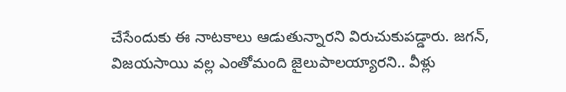చేసేందుకు ఈ నాటకాలు ఆడుతున్నారని విరుచుకుపడ్డారు. జగన్, విజయసాయి వల్ల ఎంతోమంది జైలుపాలయ్యారని.. వీళ్లు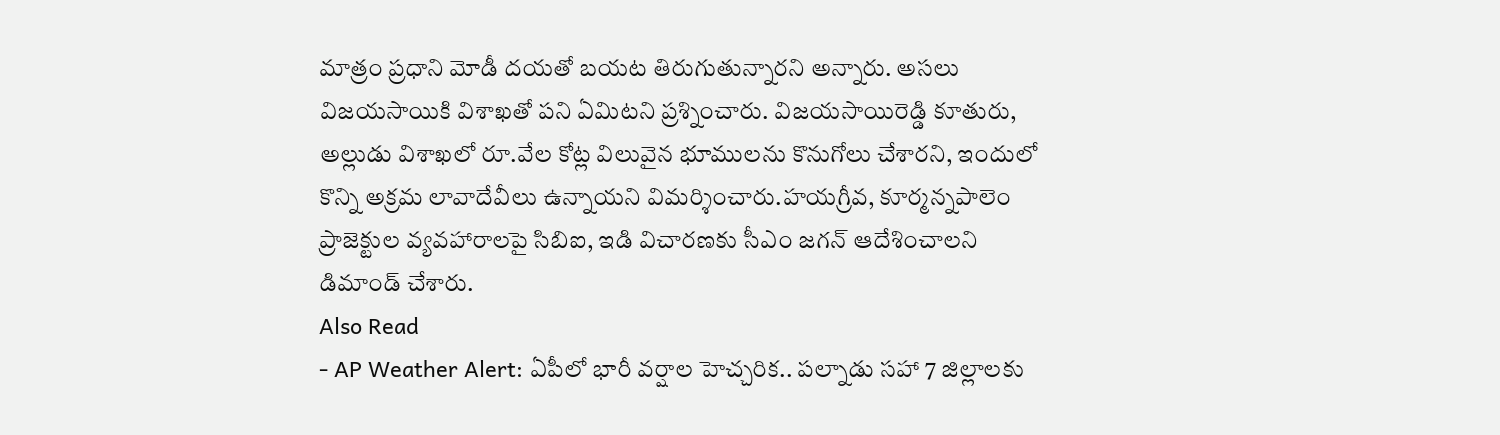మాత్రం ప్రధాని మోడీ దయతో బయట తిరుగుతున్నారని అన్నారు. అసలు విజయసాయికి విశాఖతో పని ఏమిటని ప్రశ్నించారు. విజయసాయిరెడ్డి కూతురు, అల్లుడు విశాఖలో రూ.వేల కోట్ల విలువైన భూములను కొనుగోలు చేశారని, ఇందులో కొన్ని అక్రమ లావాదేవీలు ఉన్నాయని విమర్శించారు.హయగ్రీవ, కూర్మన్నపాలెం ప్రాజెక్టుల వ్యవహారాలపై సిబిఐ, ఇడి విచారణకు సీఎం జగన్ ఆదేశించాలని డిమాండ్ చేశారు.
Also Read
- AP Weather Alert: ఏపీలో భారీ వర్షాల హెచ్చరిక.. పల్నాడు సహా 7 జిల్లాలకు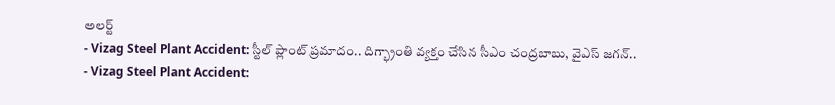అలర్ట్
- Vizag Steel Plant Accident: స్టీల్ ప్లాంట్ ప్రమాదం.. దిగ్భ్రాంతి వ్యక్తం చేసిన సీఎం చంద్రబాబు, వైఎస్ జగన్..
- Vizag Steel Plant Accident: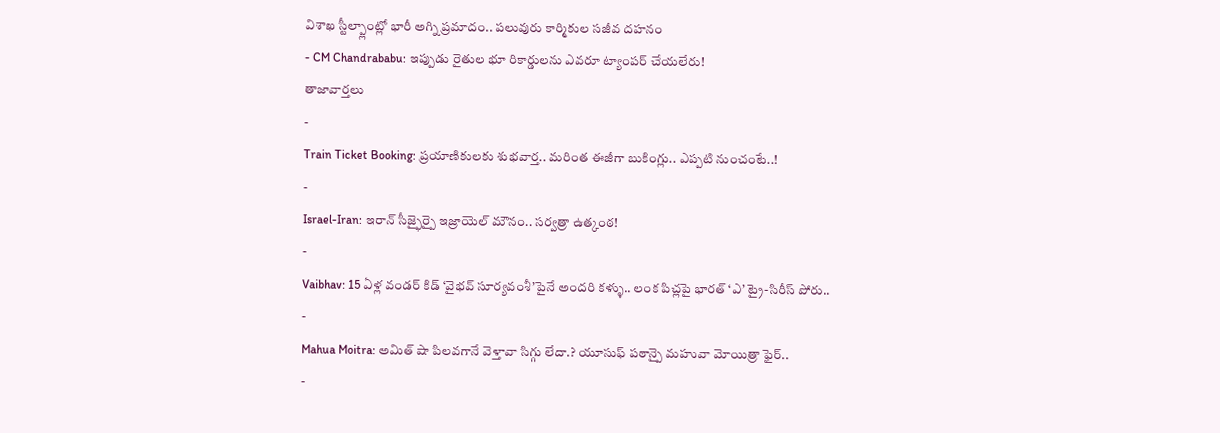విశాఖ స్టీల్ప్లాంట్లో భారీ అగ్ని ప్రమాదం.. పలువురు కార్మికుల సజీవ దహనం
- CM Chandrababu: ఇప్పుడు రైతుల భూ రికార్డులను ఎవరూ ట్యాంపర్ చేయలేరు!
తాజావార్తలు
-
Train Ticket Booking: ప్రయాణికులకు శుభవార్త.. మరింత ఈజీగా బుకింగ్లు.. ఎప్పటి నుంచంటే..!
-
Israel-Iran: ఇరాన్ సీజ్ఫైర్పై ఇజ్రాయెల్ మౌనం.. సర్వత్రా ఉత్కంఠ!
-
Vaibhav: 15 ఏళ్ల వండర్ కిడ్ ‘వైభవ్ సూర్యవంశీ’పైనే అందరి కళ్ళు.. లంక పిచ్లపై భారత్ ‘ఎ’ ట్రై-సిరీస్ పోరు..
-
Mahua Moitra: అమిత్ షా పిలవగానే వెళ్తావా సిగ్గు లేదా.? యూసుఫ్ పఠాన్పై మహువా మోయిత్రా ఫైర్..
-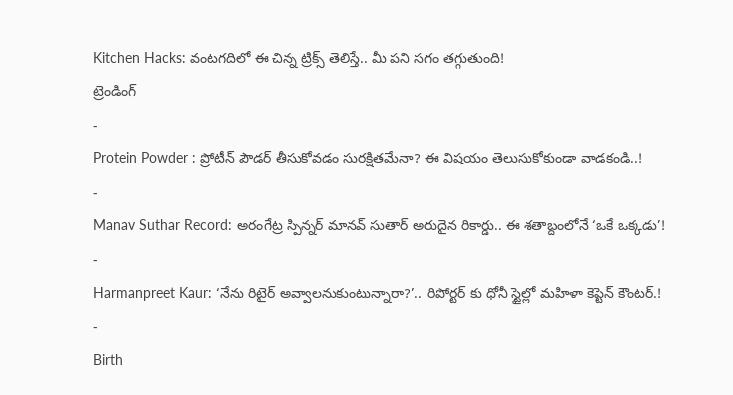Kitchen Hacks: వంటగదిలో ఈ చిన్న ట్రిక్స్ తెలిస్తే.. మీ పని సగం తగ్గుతుంది!
ట్రెండింగ్
-
Protein Powder : ప్రోటీన్ పౌడర్ తీసుకోవడం సురక్షితమేనా? ఈ విషయం తెలుసుకోకుండా వాడకండి..!
-
Manav Suthar Record: అరంగేట్ర స్పిన్నర్ మానవ్ సుతార్ అరుదైన రికార్డు.. ఈ శతాబ్దంలోనే ‘ఒకే ఒక్కడు’!
-
Harmanpreet Kaur: ‘నేను రిటైర్ అవ్వాలనుకుంటున్నారా?’.. రిపోర్టర్ కు ధోనీ స్టైల్లో మహిళా కెప్టెన్ కౌంటర్.!
-
Birth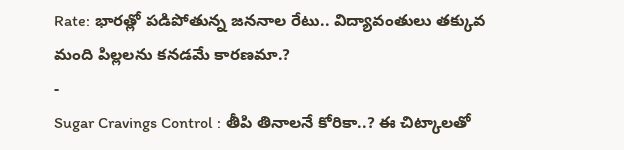Rate: భారత్లో పడిపోతున్న జననాల రేటు.. విద్యావంతులు తక్కువ మంది పిల్లలను కనడమే కారణమా.?
-
Sugar Cravings Control : తీపి తినాలనే కోరికా..? ఈ చిట్కాలతో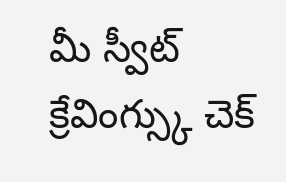మీ స్వీట్ క్రేవింగ్స్కు చెక్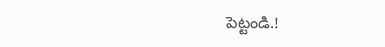పెట్టండి.!